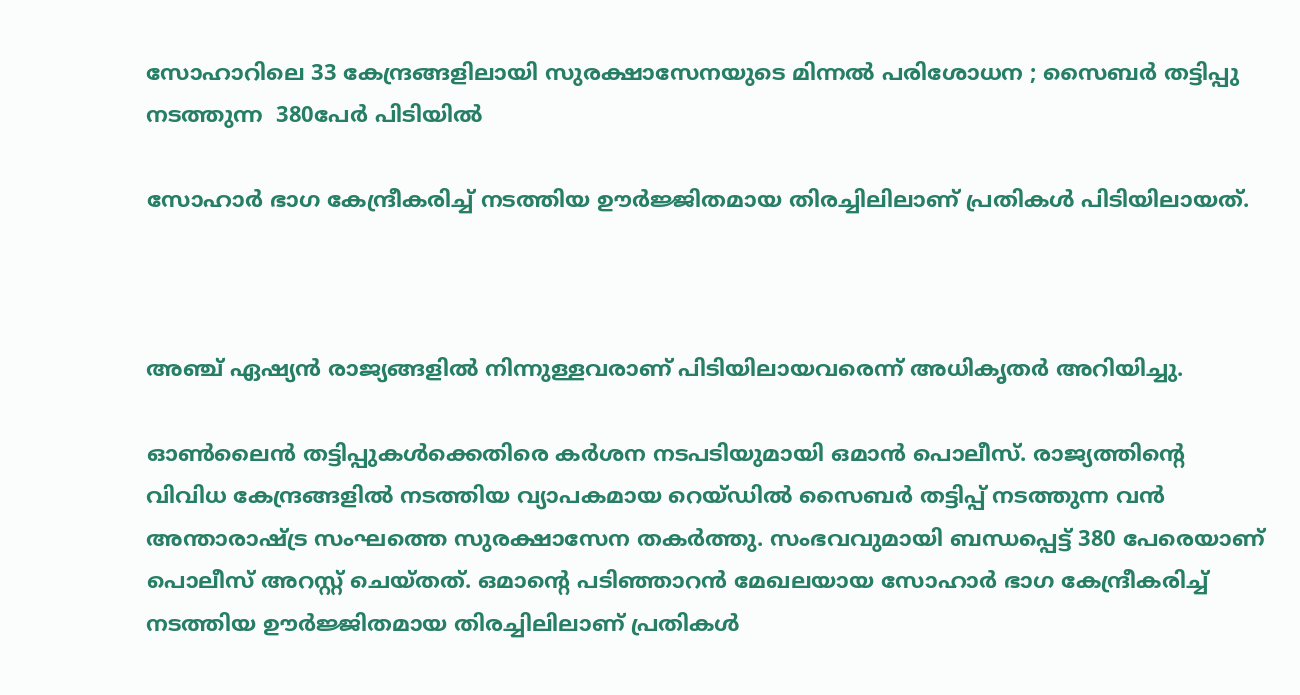സോഹാറിലെ 33 കേന്ദ്രങ്ങളിലായി സുരക്ഷാസേനയുടെ മിന്നല്‍ പരിശോധന ; സൈബര്‍ തട്ടിപ്പു നടത്തുന്ന  380പേര്‍ പിടിയില്‍

സോഹാര്‍ ഭാഗ കേന്ദ്രീകരിച്ച് നടത്തിയ ഊര്‍ജ്ജിതമായ തിരച്ചിലിലാണ് പ്രതികള്‍ പിടിയിലായത്.



അഞ്ച് ഏഷ്യന്‍ രാജ്യങ്ങളില്‍ നിന്നുള്ളവരാണ് പിടിയിലായവരെന്ന് അധികൃതര്‍ അറിയിച്ചു.

ഓണ്‍ലൈന്‍ തട്ടിപ്പുകള്‍ക്കെതിരെ കര്‍ശന നടപടിയുമായി ഒമാന്‍ പൊലീസ്. രാജ്യത്തിന്റെ വിവിധ കേന്ദ്രങ്ങളില്‍ നടത്തിയ വ്യാപകമായ റെയ്ഡില്‍ സൈബര്‍ തട്ടിപ്പ് നടത്തുന്ന വന്‍ അന്താരാഷ്ട്ര സംഘത്തെ സുരക്ഷാസേന തകര്‍ത്തു. സംഭവവുമായി ബന്ധപ്പെട്ട് 380 പേരെയാണ് പൊലീസ് അറസ്റ്റ് ചെയ്തത്. ഒമാന്റെ പടിഞ്ഞാറന്‍ മേഖലയായ സോഹാര്‍ ഭാഗ കേന്ദ്രീകരിച്ച് നടത്തിയ ഊര്‍ജ്ജിതമായ തിരച്ചിലിലാണ് പ്രതികള്‍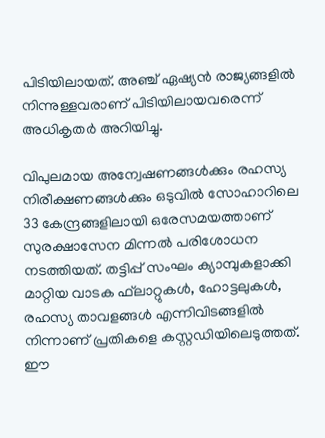പിടിയിലായത്. അഞ്ച് ഏഷ്യന്‍ രാജ്യങ്ങളില്‍ നിന്നുള്ളവരാണ് പിടിയിലായവരെന്ന് അധികൃതര്‍ അറിയിച്ചു.

വിപുലമായ അന്വേഷണങ്ങള്‍ക്കും രഹസ്യ നിരീക്ഷണങ്ങള്‍ക്കും ഒടുവില്‍ സോഹാറിലെ 33 കേന്ദ്രങ്ങളിലായി ഒരേസമയത്താണ് സുരക്ഷാസേന മിന്നല്‍ പരിശോധന നടത്തിയത്. തട്ടിപ്പ് സംഘം ക്യാമ്പുകളാക്കി മാറ്റിയ വാടക ഫ്‌ലാറ്റുകള്‍, ഹോട്ടലുകള്‍, രഹസ്യ താവളങ്ങള്‍ എന്നിവിടങ്ങളില്‍ നിന്നാണ് പ്രതികളെ കസ്റ്റഡിയിലെടുത്തത്. ഈ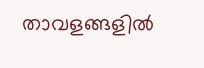താവളങ്ങളില്‍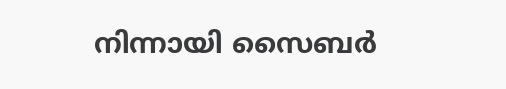നിന്നായി സൈബര്‍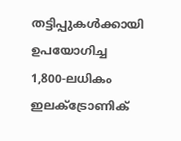തട്ടിപ്പുകള്‍ക്കായി ഉപയോഗിച്ച 1,800-ലധികം ഇലക്ട്രോണിക്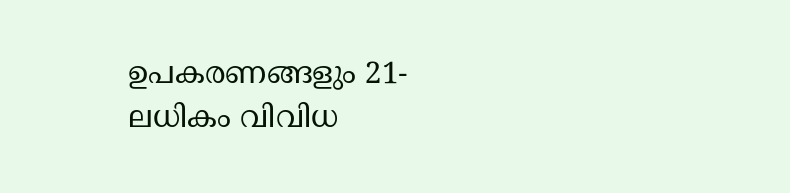ഉപകരണങ്ങളും 21-ലധികം വിവിധ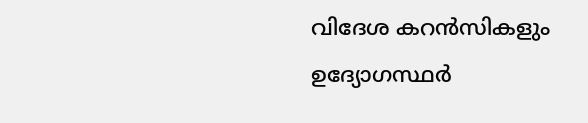വിദേശ കറന്‍സികളും ഉദ്യോഗസ്ഥര്‍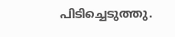പിടിച്ചെടുത്തു.